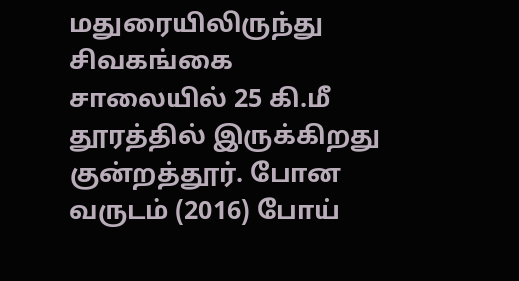மதுரையிலிருந்து சிவகங்கை சாலையில் 25 கி.மீ தூரத்தில் இருக்கிறது குன்றத்தூர். போன வருடம் (2016) போய்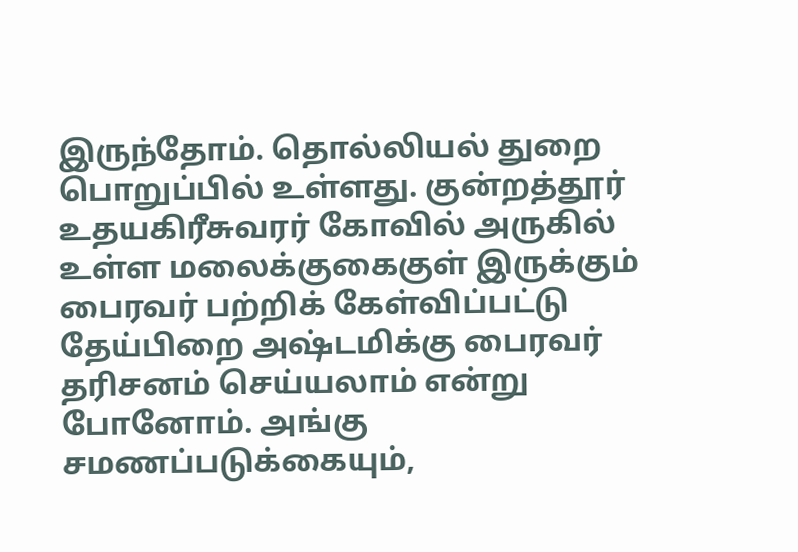இருந்தோம். தொல்லியல் துறை பொறுப்பில் உள்ளது. குன்றத்தூர் உதயகிரீசுவரர் கோவில் அருகில் உள்ள மலைக்குகைகுள் இருக்கும் பைரவர் பற்றிக் கேள்விப்பட்டு தேய்பிறை அஷ்டமிக்கு பைரவர் தரிசனம் செய்யலாம் என்று போனோம். அங்கு சமணப்படுக்கையும்,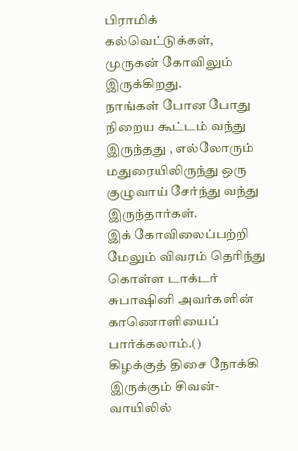பிராமிக் கல்வெட்டுக்கள், முருகன் கோவிலும் இருக்கிறது.
நாங்கள் போன போது நிறைய கூட்டம் வந்து இருந்தது , எல்லோரும் மதுரையிலிருந்து ஒரு குழுவாய் சேர்ந்து வந்து இருந்தார்கள்.
இக் கோவிலைப்பற்றி மேலும் விவரம் தெரிந்து கொள்ள டாக்டர் சுபாஷினி அவர்களின் காணொளியைப் பார்க்கலாம்.()
கிழக்குத் திசை நோக்கி இருக்கும் சிவன்- வாயிலில்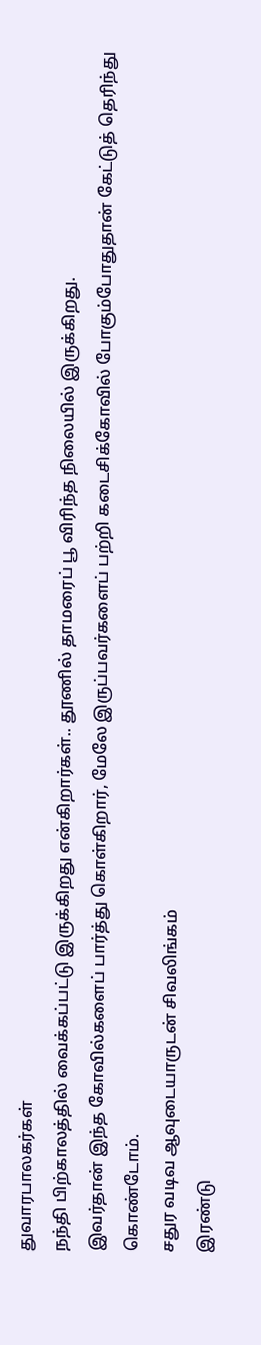துவாரபாலகர்கள்
நந்தி பிற்காலத்தில் வைக்கப்பட்டு இருக்கிறது என்கிறார்கள்.. தூணில் தாமரைப் பூ விரிந்த நிலையில் இருக்கிறது.
இவர்தான் இந்த கோவில்களைப் பார்த்து கொள்கிறார், மேலே இருப்பவர்களைப் பற்றி கடைசிக்கோவில் போகும்போதுதான் கேட்டுத் தெரிந்து கொண்டோம்.
சதுர வடிவ ஆவுடையாருடன் சிவலிங்கம்
இரண்டு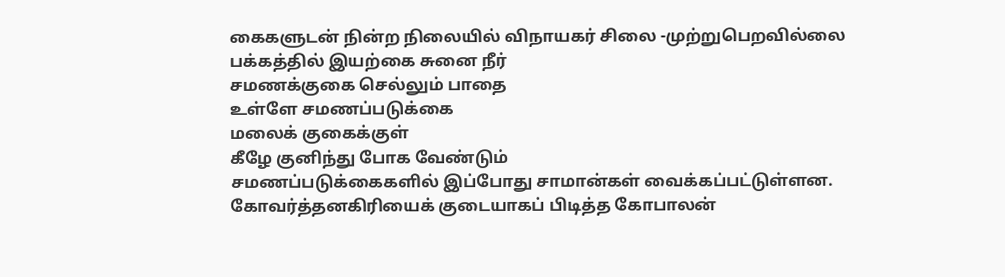கைகளுடன் நின்ற நிலையில் விநாயகர் சிலை -முற்றுபெறவில்லை
பக்கத்தில் இயற்கை சுனை நீர்
சமணக்குகை செல்லும் பாதை
உள்ளே சமணப்படுக்கை
மலைக் குகைக்குள்
கீழே குனிந்து போக வேண்டும்
சமணப்படுக்கைகளில் இப்போது சாமான்கள் வைக்கப்பட்டுள்ளன.
கோவர்த்தனகிரியைக் குடையாகப் பிடித்த கோபாலன்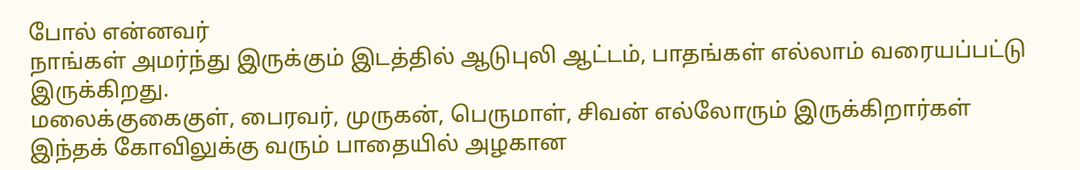போல் என்னவர்
நாங்கள் அமர்ந்து இருக்கும் இடத்தில் ஆடுபுலி ஆட்டம், பாதங்கள் எல்லாம் வரையப்பட்டு இருக்கிறது.
மலைக்குகைகுள், பைரவர், முருகன், பெருமாள், சிவன் எல்லோரும் இருக்கிறார்கள்
இந்தக் கோவிலுக்கு வரும் பாதையில் அழகான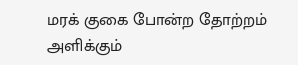மரக் குகை போன்ற தோற்றம் அளிக்கும்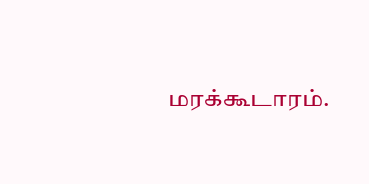மரக்கூடாரம்.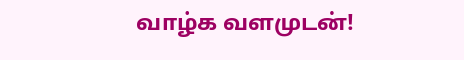வாழ்க வளமுடன்!